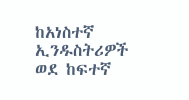ከአነስተኛ ኢንዱስትሪዎች ወደ ከፍተኛ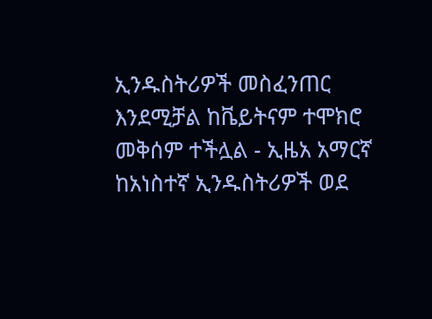ኢንዱስትሪዎች መስፈንጠር እንደሚቻል ከቬይትናም ተሞክሮ መቅሰም ተችሏል - ኢዜአ አማርኛ
ከአነስተኛ ኢንዱስትሪዎች ወደ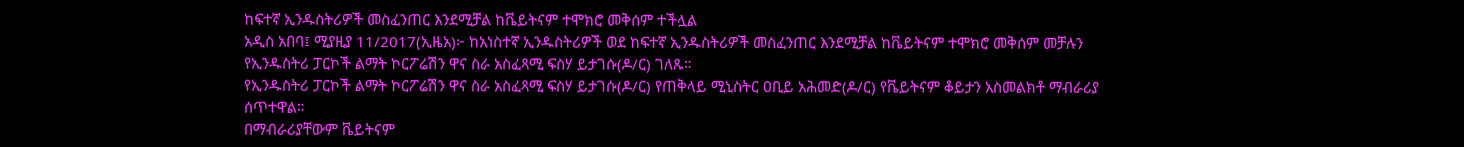ከፍተኛ ኢንዱስትሪዎች መስፈንጠር እንደሚቻል ከቬይትናም ተሞክሮ መቅሰም ተችሏል
አዲስ አበባ፤ ሚያዚያ 11/2017(ኢዜአ)፦ ከአነስተኛ ኢንዱስትሪዎች ወደ ከፍተኛ ኢንዱስትሪዎች መስፈንጠር እንደሚቻል ከቬይትናም ተሞክሮ መቅሰም መቻሉን የኢንዱስትሪ ፓርኮች ልማት ኮርፖሬሽን ዋና ስራ አስፈጻሚ ፍስሃ ይታገሱ(ዶ/ር) ገለጹ።
የኢንዱስትሪ ፓርኮች ልማት ኮርፖሬሽን ዋና ስራ አስፈጻሚ ፍስሃ ይታገሱ(ዶ/ር) የጠቅላይ ሚኒስትር ዐቢይ አሕመድ(ዶ/ር) የቬይትናም ቆይታን አስመልክቶ ማብራሪያ ሰጥተዋል።
በማብራሪያቸውም ቬይትናም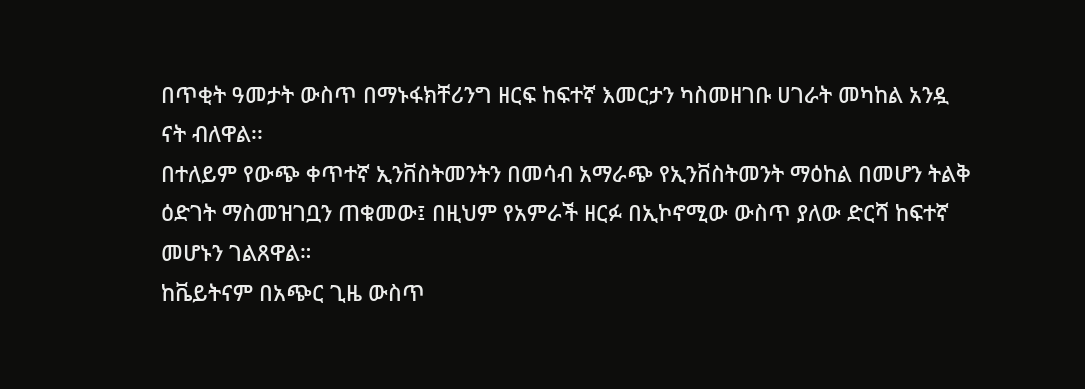በጥቂት ዓመታት ውስጥ በማኑፋክቸሪንግ ዘርፍ ከፍተኛ እመርታን ካስመዘገቡ ሀገራት መካከል አንዷ ናት ብለዋል፡፡
በተለይም የውጭ ቀጥተኛ ኢንቨስትመንትን በመሳብ አማራጭ የኢንቨስትመንት ማዕከል በመሆን ትልቅ ዕድገት ማስመዝገቧን ጠቁመው፤ በዚህም የአምራች ዘርፉ በኢኮኖሚው ውስጥ ያለው ድርሻ ከፍተኛ መሆኑን ገልጸዋል።
ከቬይትናም በአጭር ጊዜ ውስጥ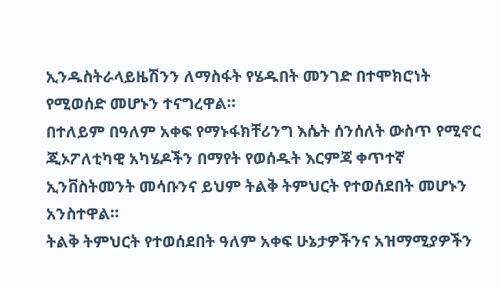ኢንዱስትራላይዜሽንን ለማስፋት የሄዱበት መንገድ በተሞክሮነት የሚወሰድ መሆኑን ተናግረዋል።
በተለይም በዓለም አቀፍ የማኑፋክቸሪንግ እሴት ሰንሰለት ውስጥ የሚኖር ጂኦፖለቲካዊ አካሄዶችን በማየት የወሰዱት እርምጃ ቀጥተኛ ኢንቨስትመንት መሳቡንና ይህም ትልቅ ትምህርት የተወሰደበት መሆኑን አንስተዋል።
ትልቅ ትምህርት የተወሰደበት ዓለም አቀፍ ሁኔታዎችንና አዝማሚያዎችን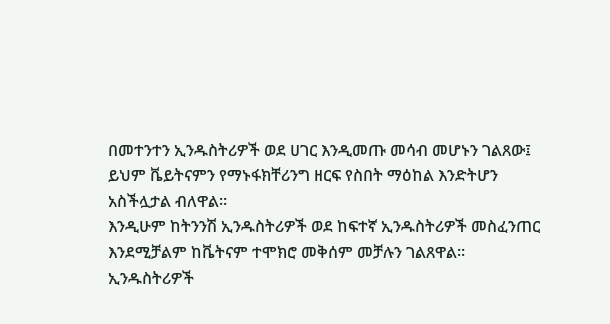በመተንተን ኢንዱስትሪዎች ወደ ሀገር እንዲመጡ መሳብ መሆኑን ገልጸው፤ ይህም ቬይትናምን የማኑፋክቸሪንግ ዘርፍ የስበት ማዕከል እንድትሆን አስችሏታል ብለዋል።
እንዲሁም ከትንንሽ ኢንዱስትሪዎች ወደ ከፍተኛ ኢንዱስትሪዎች መስፈንጠር እንደሚቻልም ከቬትናም ተሞክሮ መቅሰም መቻሉን ገልጸዋል።
ኢንዱስትሪዎች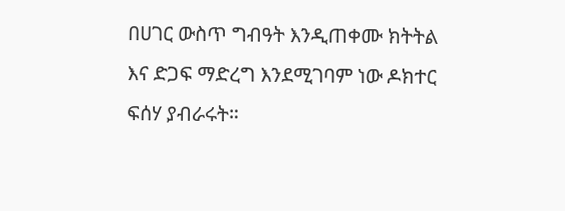በሀገር ውስጥ ግብዓት እንዲጠቀሙ ክትትል እና ድጋፍ ማድረግ እንደሚገባም ነው ዶክተር ፍሰሃ ያብራሩት።